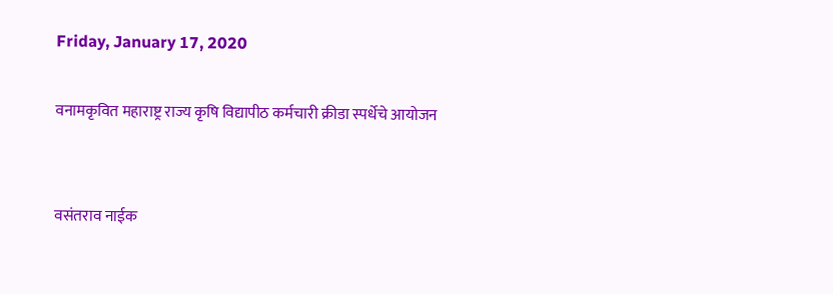Friday, January 17, 2020

वनामकृवित महाराष्ट्र राज्य कृषि विद्यापीठ कर्मचारी क्रीडा स्पर्धेचे आयो‍जन


वसंतराव नाईक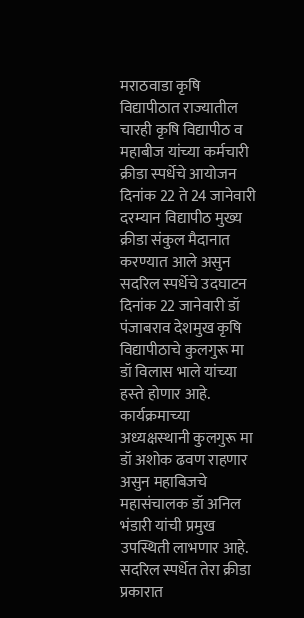मराठवाडा कृषि विद्यापीठात राज्‍यातील चारही कृषि विद्यापीठ व महाबीज यांच्‍या कर्मचारी क्रीडा स्‍पर्धेचे आयोजन दिनांक 22 ते 24 जानेवारी दरम्‍यान विद्यापीठ मुख्‍य क्रीडा संकुल मैदानात करण्‍यात आले असुन सदरिल स्‍पर्धेचे उदघाटन दिनांक 22 जानेवारी डॉ पंजाबराव देशमुख कृषि विद्यापीठाचे कुलगुरू मा डॉ विलास भाले यांच्‍या हस्‍ते होणार आहे. कार्यक्रमाच्‍या अध्‍यक्षस्‍थानी कुलगुरू मा डॉ अशोक ढवण राहणार असुन महाबिजचे महासंचालक डॉ अनिल भंडारी यांची प्रमुख उपस्थिती लाभणार आहे. सदरिल स्‍पर्धेत तेरा क्रीडा प्रकारात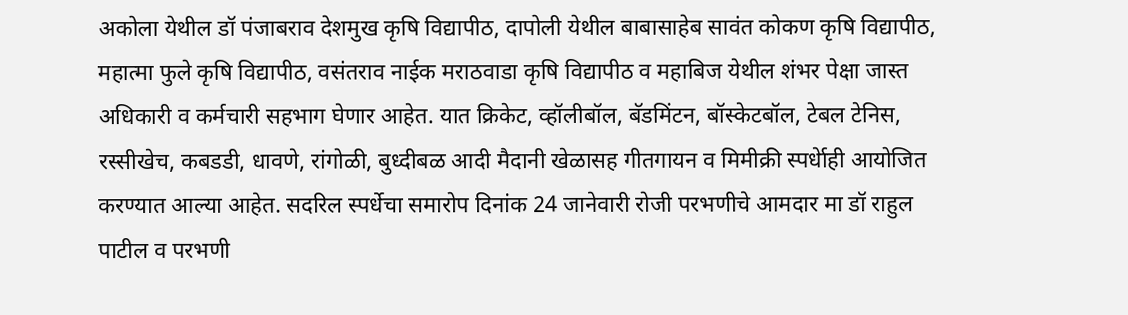अकोला येथील डॉ पंजाबराव देशमुख कृषि विद्यापीठ, दापोली येथील बाबासाहेब सावंत कोकण कृषि विद्यापीठ, महात्‍मा फुले कृषि विद्यापीठ, वसंतराव नाईक मराठवाडा कृषि विद्यापीठ व महाबिज येथील शंभर पेक्षा जास्‍त अधिकारी व कर्मचारी सहभाग घेणार आहेत. यात क्रिकेट, व्‍हॉलीबॉल, बॅडमिंटन, बॉस्‍केटबॉल, टेबल टेनिस, रस्‍सीखेच, कबडडी, धावणे, रांगोळी, बुध्‍दीबळ आदी मैदानी खेळासह गीतगायन व मिमीक्री स्‍पर्धेाही आयोजित करण्‍यात आल्‍या आहेत. सदरिल स्‍पर्धेचा समारोप दिनांक 24 जानेवारी रोजी परभणीचे आमदार मा डॉ राहुल पाटील व परभणी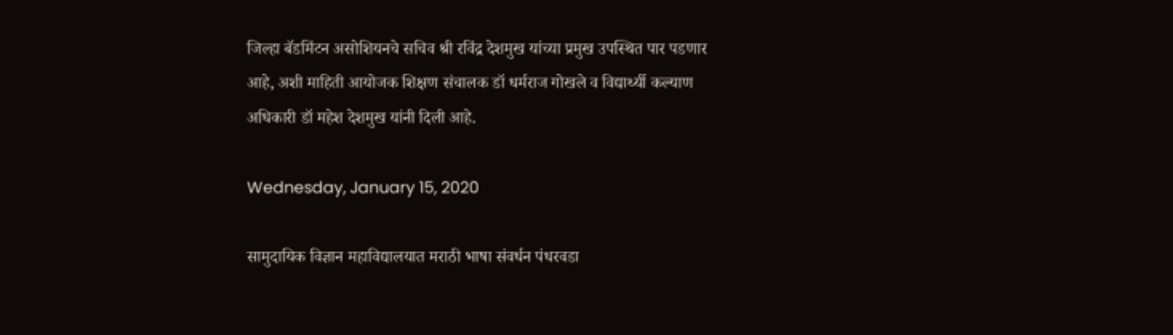जिल्‍हा बॅडमिंटन असोशियनचे सचिव श्री रविंद्र देशमुख यांच्‍या प्रमुख उपस्थित पार पडणार आहे, अशी माहिती आयोजक शिक्षण संचालक डॉ धर्मराज गोखले व विद्यार्थ्‍यी कल्‍याण अधिकारी डॉ महेश देशमुख यांनी दिली आहे.

Wednesday, January 15, 2020

सामुदायिक विज्ञान महाविद्यालयात मराठी भाषा संवर्धन पंधरवडा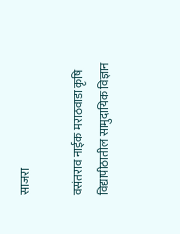साजरा

वसंतराव नाईक मराठवाडा कृषि विद्यापीठातील सामुदायिक विज्ञान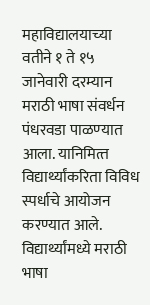महाविद्यालयाच्‍या वतीने १ ते १५ जानेवारी दरम्यान मराठी भाषा संवर्धन पंधरवडा पाळण्‍यात आला. यानिमित्‍त विद्यार्थ्‍यांकरिता विविध स्पर्धाचे आयोजन करण्यात आले. विद्यार्थ्‍यांमध्ये मराठी भाषा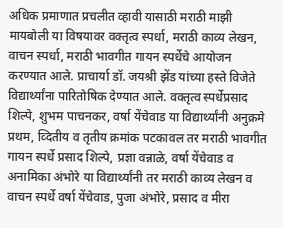अधिक प्रमाणात प्रचलीत व्हावी यासाठी मराठी माझी मायबोली या विषयावर वक्तृत्व स्पर्धा, मराठी काव्य लेखन, वाचन स्पर्धा, मराठी भावगीत गायन स्पर्धेचे आयोजन करण्यात आले. प्राचार्या डॉ. जयश्री झेंड यांच्या हस्ते विजेते विद्यार्थ्यांना पारितोषिक देण्यात आले. वक्तृत्व स्पर्धेप्रसाद शिल्पे, शुभम पाचनकर, वर्षा येंचेवाड या विद्यार्थ्‍यांनी अनुक्रमे प्रथम, व्दितीय व तृतीय क्रमांक पटकावल तर मराठी भावगीत गायन स्पर्धे प्रसाद शिल्पे, प्रज्ञा वन्नाळे, वर्षा येंचेवाड व अनामिका अंभोरे या विद्यार्थ्‍यांनी तर मराठी काव्य लेखन व वाचन स्पर्धे वर्षा येंचेवाड, पुजा अंभोरे, प्रसाद व मीरा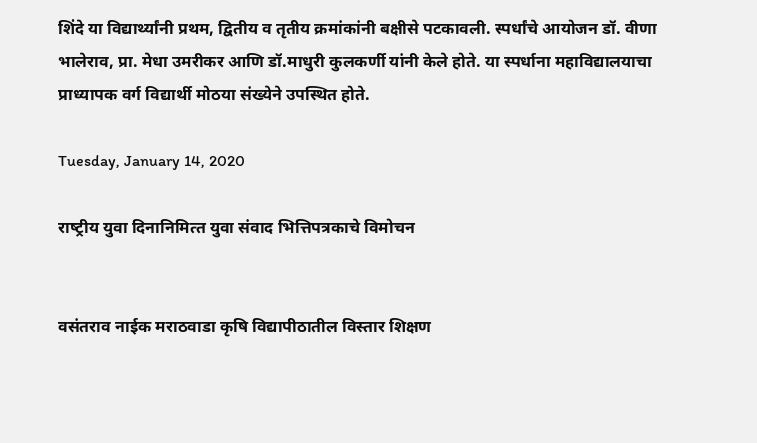शिंदे या विद्यार्थ्‍यांनी प्रथम, द्वितीय व तृतीय क्रमांकांनी बक्षीसे पटकावली. स्पर्धांचे आयोजन डॉ. वीणा भालेराव, प्रा. मेधा उमरीकर आणि डॉ.माधुरी कुलकर्णी यांनी केले होते. या स्पर्धाना महाविद्यालयाचा प्राध्यापक वर्ग विद्यार्थी मोठया संख्येने उपस्थित होते.

Tuesday, January 14, 2020

राष्‍ट्रीय युवा दिनानिमित्‍त युवा संवाद भित्तिप‍त्रकाचे विमोचन


वसंतराव नाईक मराठवाडा कृषि विद्यापीठातील विस्‍तार शिक्षण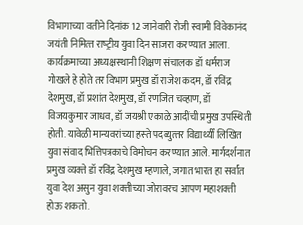विभागाच्‍या वतीने दिनांक 12 जानेवारी रोजी स्‍वामी विवेकानंद जयंती निमित्‍त राष्‍ट्रीय युवा दिन साजरा करण्‍यात आला. कार्यक्रमाच्‍या अध्‍यक्षस्‍थानी शिक्षण संचालक डॉ धर्मराज गोखले हे होते तर विभाग प्रमुख डॉ राजेश कदम, डॉ रविंद्र देशमुख, डॉ प्रशांत देशमुख, डॉ रणजित चव्‍हाण, डॉ विजयकुमार जाधव, डॉ जयश्री एकाळे आदींची प्रमुख उपस्थिती होती. यावेळी मान्‍यवरांच्‍या हस्‍ते पदव्‍युत्‍तर विद्यार्थ्‍यीं लिखित युवा संवाद भित्तिपत्रकाचे विमोचन करण्‍यात आले. मार्गदर्शनात प्रमुख व्‍यक्‍ते डॉ रविंद्र देशमुख म्‍हणाले, जगात भारत हा सर्वांत युवा देश असुन युवा शक्‍तीच्‍या जोरावरच आपण महाशक्‍ती होऊ शकतो.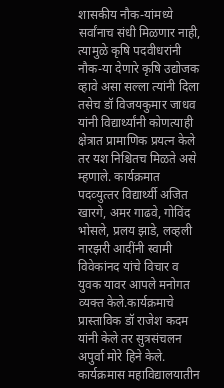शासकीय नौक-यांमध्‍ये सर्वांनाच संधी मिळणार ना‍ही, त्‍यामुळे कृषि पदवीधरांनी नौक-या देणारे कृषि उद्योजक व्‍हावे असा सल्‍ला त्‍यांनी दिला तसेच डॉ विजयकुमार जाधव यांनी विद्यार्थ्‍यांनी कोणत्‍याही क्षेत्रात प्रामाणिक प्रयत्‍न केले तर यश निश्चितच मिळते असे म्‍हणाले. कार्यक्रमात पदव्‍युत्‍तर विद्यार्थ्‍यी अजित खारगे, अमर गाढवे, गोविंद भोसले, प्रलय झाडे, लव्‍हली नारझरी आदींनी स्‍वामी विवेकांनद यांचे विचार व युवक यावर आपले मनोगत व्‍यक्‍त केले.कार्यक्रमाचे प्रास्‍ताविक डॉ राजेश कदम यांनी केले तर सुत्रसंचलन अपुर्वा मोरे हिने केले. कार्यक्रमास महाविद्यालयातीन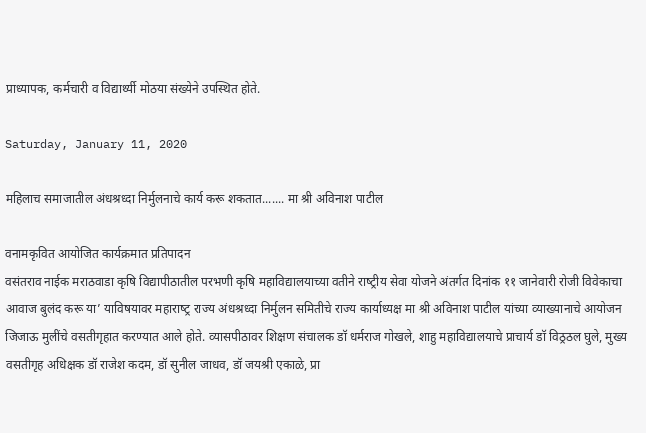प्राध्‍यापक, कर्मचारी व विद्यार्थ्‍यी मोठया संख्‍येने उपस्थित होते.

Saturday, January 11, 2020

महिलाच समाजातील अंधश्रध्‍दा निर्मुलनाचे कार्य करू शकतात....... मा श्री अविनाश पाटील

वनामकृवित आयोजित कार्यक्रमात प्रतिपादन
वसंतराव नाईक मराठवाडा कृषि विद्यापीठातील परभणी कृषि महाविद्यालयाच्‍या वतीने राष्‍ट्रीय सेवा योजने अंतर्गत दिनांक ११ जानेवारी रोजी विवेकाचा आवाज बुलंद करू या’ याविषयावर महाराष्‍ट्र राज्‍य अंधश्रध्‍दा निर्मुलन समितीचे राज्‍य कार्याध्‍यक्ष मा श्री अविनाश पाटील यांच्‍या व्‍याख्‍यानाचे आयोजन जिजाऊ मुलींचे वसतीगृहात करण्‍यात आले होते. व्‍यासपीठावर शिक्षण संचालक डॉ धर्मराज गोखले, शाहु महाविद्यालयाचे प्राचार्य डॉ विठ्रठल घुले, मुख्‍य वसतीगृह अधिक्षक डॉ राजेश कदम, डॉ सुनील जाधव, डॉ जयश्री एकाळे, प्रा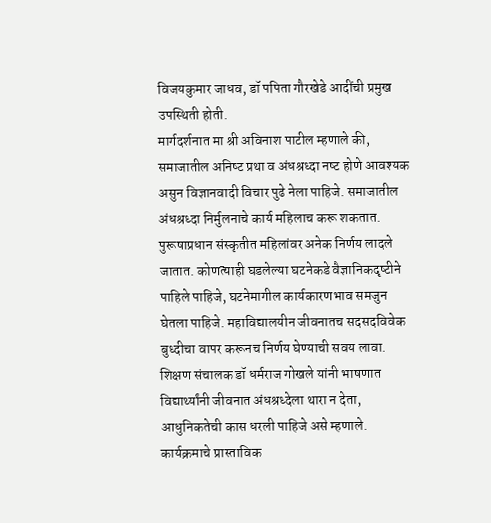विजयकुमार जाधव, डॉ पपिता गौरखेडे आदींची प्रमुख उपस्थिती होती.
मार्गदर्शनात मा श्री अविनाश पाटील म्‍हणाले की, समाजातील अनिष्‍ट प्रथा व अंधश्रध्‍दा नष्‍ट होणे आवश्‍यक असुन विज्ञानवादी विचार पुढे नेला पाहिजे. समाजातील अंधश्रध्‍दा निर्मुलनाचे कार्य महिलाच करू शकतात. पुरूषाप्रधान संस्‍कृतीत महिलांवर अनेक निर्णय लादले जातात. कोणत्‍याही घडलेल्‍या घटनेकडे वैज्ञानिकदृष्‍टीने पाहिले पाहिजे, घटनेमागील कार्यकारणभाव समजुन घेतला पाहिजे. महाविद्यालयीन जीवनातच सदसदविवेक बुध्‍दीचा वापर करूनच निर्णय घेण्याची सवय लावा.
शिक्षण संचालक डॉ धर्मराज गोखले यांनी भाषणात विद्यार्थ्‍यांनी जीवनात अंधश्रध्‍देला थारा न देता, आधुनिकतेची कास धरली पाहिजे असे म्हणाले.
कार्यक्रमाचे प्रास्‍ताविक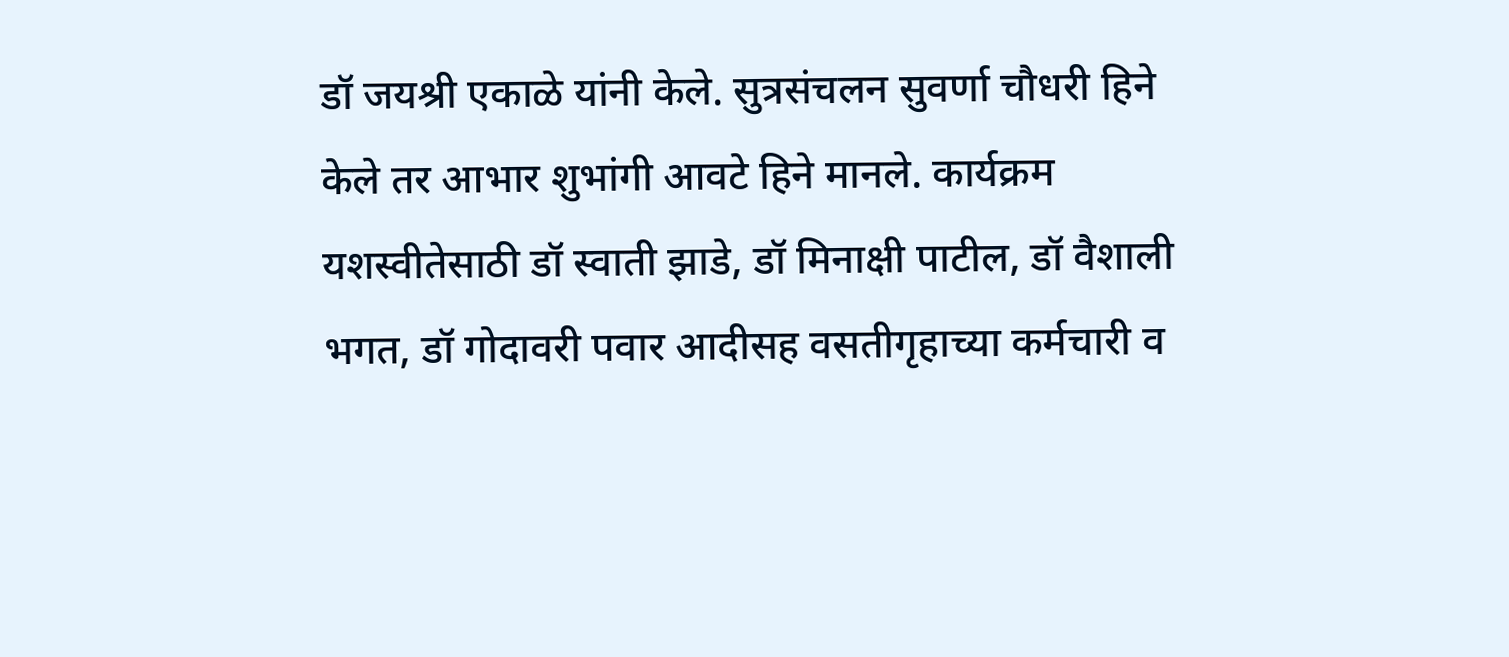डॉ जयश्री एकाळे यांनी केले. सुत्रसंचलन सुवर्णा चौधरी हिने केले तर आभार शुभांगी आवटे हिने मानले. कार्यक्रम यशस्वीतेसाठी डॉ स्‍वाती झाडे, डॉ मिनाक्षी पाटील, डॉ वैशाली भगत, डॉ गोदावरी पवार आदीसह वसतीगृहाच्‍या कर्मचारी व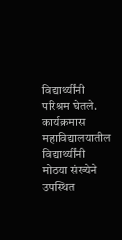विद्यार्थ्‍यींनी परिश्रम घेतले. कार्यक्रमास महाविद्यालयातील विद्यार्थ्‍यींनी मोठया संख्‍येने उपस्थित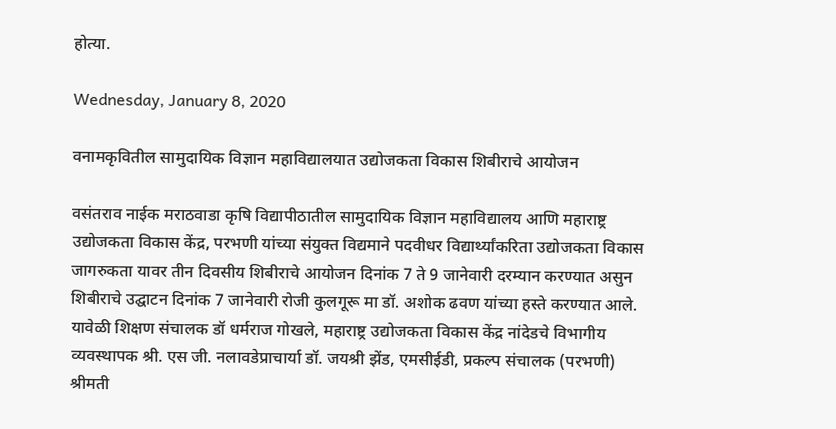होत्‍या.

Wednesday, January 8, 2020

वनामकृवितील सामुदायिक विज्ञान महाविद्यालयात उद्योजकता विकास शिबीराचे आयोजन

वसंतराव नाईक मराठवाडा कृषि विद्यापीठातील सामुदायिक विज्ञान महाविद्यालय आणि महाराष्ट्र उद्योजकता विकास केंद्र, परभणी यांच्या संयुक्त विद्यमाने पदवीधर विद्यार्थ्‍यांकरिता उद्योजकता विकास जागरुकता यावर तीन दिवसीय शिबीराचे आयोजन दिनांक 7 ते 9 जानेवारी दरम्‍यान करण्यात असुन शिबीराचे उद्घाटन दिनांक 7 जानेवारी रोजी कुलगूरू मा डॉ. अशोक ढवण यांच्‍या हस्‍ते करण्‍यात आले. यावेळी शिक्षण संचालक डॉ धर्मराज गोखले, महाराष्ट्र उद्योजकता विकास केंद्र नांदेडचे विभागीय व्यवस्थापक श्री. एस जी. नलावडेप्राचार्या डॉ. जयश्री झेंड, एमसीईडी, प्रकल्प संचालक (परभणी) श्रीमती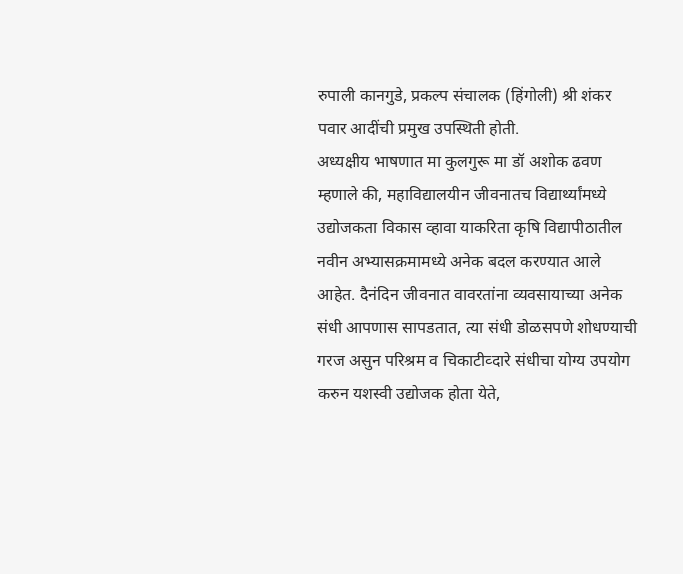रुपाली कानगुडे, प्रकल्प संचालक (हिंगोली) श्री शंकर पवार आदींची प्रमुख उपस्थिती होती.
अध्‍यक्षीय भाषणात मा कुलगुरू मा डॉ अशोक ढवण म्‍हणाले की, महाविद्यालयीन जीवनातच विद्यार्थ्‍यांमध्‍ये उद्योजकता विकास व्‍हावा याकरिता कृषि विद्यापीठातील नवीन अभ्‍यासक्रमामध्‍ये अनेक बदल करण्‍यात आले आहेत. दैनंदिन जीवनात वावरतांना व्यवसायाच्या अनेक संधी आपणास सापडतात, त्‍या संधी डोळसपणे शोधण्याची गरज असुन परिश्रम व चिकाटीव्‍दारे संधीचा योग्य उपयोग करुन यशस्‍वी उद्योजक होता येते,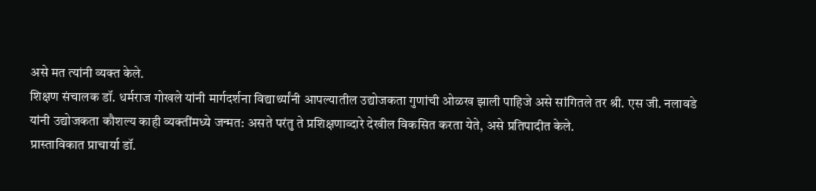असे मत त्‍यांनी व्‍यक्‍त केले.
शिक्षण संचालक डॉ. धर्मराज गोखले यांनी मार्गदर्शना विद्यार्थ्‍यांनी आपल्‍यातील उद्योजकता गुणांची ओळख झाली पाहिजे असे सांगितले तर श्री. एस जी. नलावडे यांनी उद्योजकता कौशल्य काही व्यक्तींमध्ये जन्मत: असते परंतु ते प्रशिक्षणाव्‍दारे देखील विकसित करता येते, असे प्रतिपादीत केले.
प्रास्ताविकात प्राचार्या डॉ.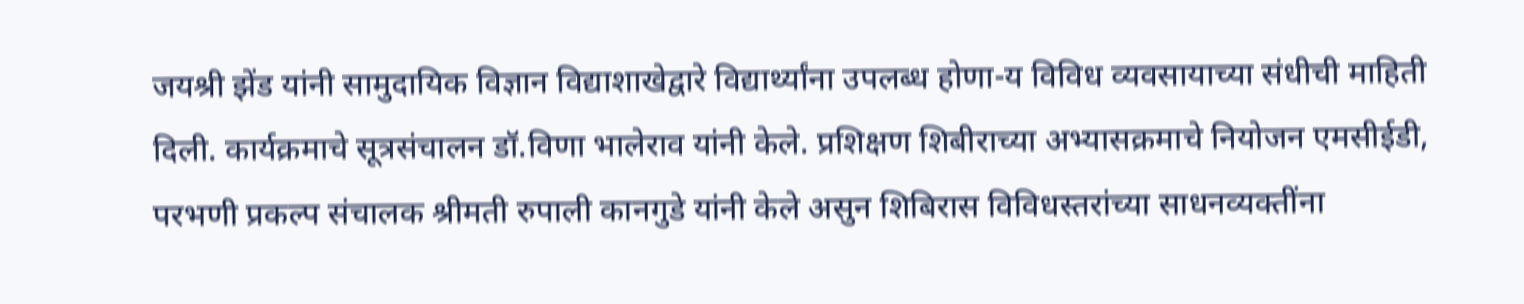जयश्री झेंड यांनी सामुदायिक विज्ञान विद्याशाखेद्वारे विद्यार्थ्‍यांना उपलब्ध होणा-य विविध व्यवसायाच्या संधीची माहिती दिली. कार्यक्रमाचे सूत्रसंचालन डॉ.विणा भालेराव यांनी केले. प्रशिक्षण शिबीराच्या अभ्यासक्रमाचे नियोजन एमसीईडी, परभणी प्रकल्प संचालक श्रीमती रुपाली कानगुडे यांनी केले असुन शिबिरास विविधस्तरांच्या साधनव्यक्तींना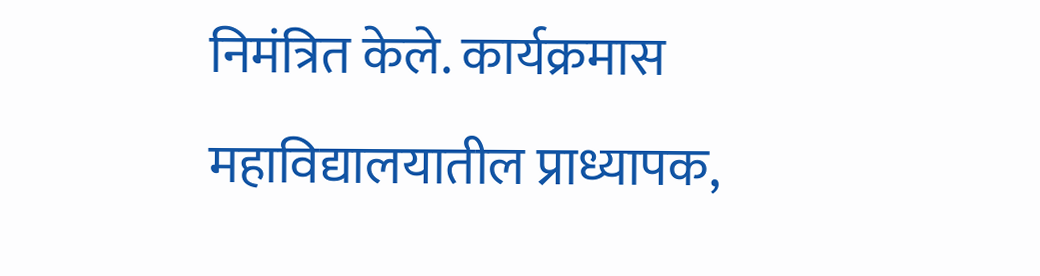निमंत्रित केले. कार्यक्रमास महाविद्यालयातील प्राध्यापक,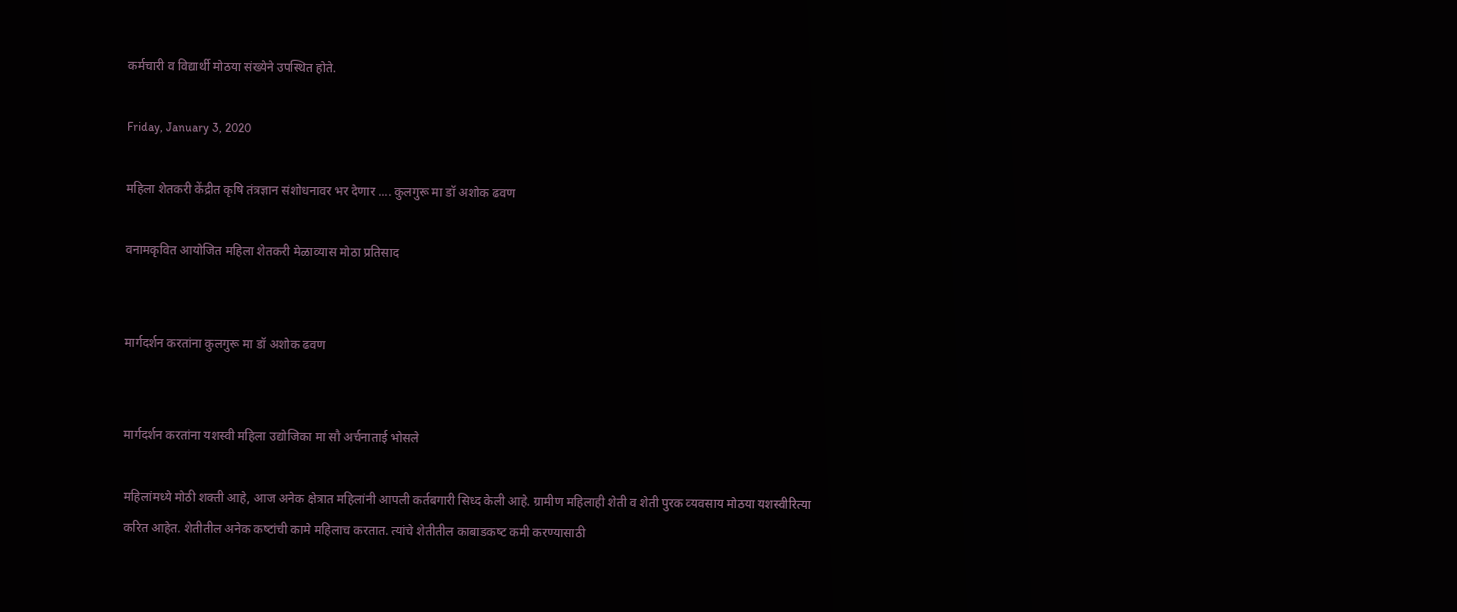कर्मचारी व विद्यार्थी मोठया संख्येने उपस्थित होते.

Friday, January 3, 2020

महिला शेतकरी केंद्रीत कृषि तंत्रज्ञान संशोधनावर भर देणार .... कुलगुरू मा डॉ अशोक ढवण

वनामकृवित आयोजित महिला शेतकरी मेळाव्‍यास मोठा प्रतिसाद


मार्गदर्शन करतांना कुलगुरू मा डॉ अशोक ढवण


मार्गदर्शन करतांना यशस्‍वी महिला उद्योजिका मा सौ अर्चनाताई भोसले

महिलांमध्‍ये मोठी शक्‍ती आहे, आज अनेक क्षेत्रात महिलांनी आपली कर्तबगारी सिध्‍द केली आहे. ग्रामीण महिलाही शेती व शेती पुरक व्‍यवसाय मोठया यशस्‍वीरित्‍या करित आहेत. शेतीतील अनेक कष्‍टांची कामे महिलाच करतात. त्‍यांचे शेतीतील काबाडकष्‍ट कमी करण्‍यासाठी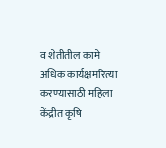व शेतीतील कामे अधिक कार्यक्षमरित्‍या करण्‍यासाठी महिला केंद्रीत कृषि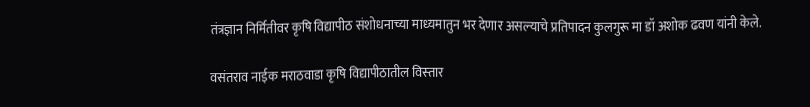तंत्रज्ञान निर्मितीवर कृषि विद्यापीठ संशोधनाच्‍या माध्‍यमातुन भर देणार असल्‍याचे प्रतिपादन कुलगुरू मा डॉ अशोक ढवण यांनी केले.

वसंतराव नाईक मराठवाडा कृषि विद्यापीठातील विस्‍तार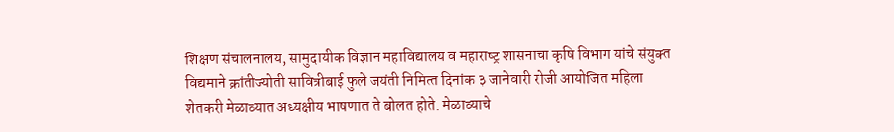शिक्षण संचालनालय, सामुदायीक विज्ञान महाविद्यालय व महाराष्‍ट्र शासनाचा कृषि विभाग यांचे संयुक्‍त विद्यमाने क्रांतीज्‍योती सावित्रीबाई फुले जयंती निमित्‍त दिनांक ३ जानेवारी रोजी आयोजित महिला शेतकरी मेळाव्‍यात अध्‍यक्षीय भाषणात ते बोलत होते. मेळाव्‍याचे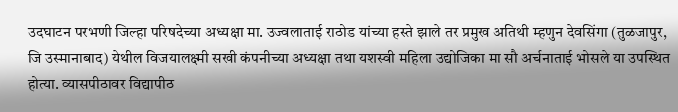उदघाटन परभणी जिल्‍हा परिषदेच्‍या अध्‍यक्षा मा. उज्‍वलाताई राठोड यांच्‍या हस्‍ते झाले तर प्रमुख अतिथी म्‍हणुन देवसिंगा (तुळजापुर, जि उस्‍मानाबाद) येथील विजयालक्ष्‍मी सखी कंपनीच्‍या अध्‍यक्षा तथा यशस्‍वी महिला उद्योजिका मा सौ अर्चनाताई भोसले या उपस्थित होत्‍या. व्‍यासपीठावर विद्यापीठ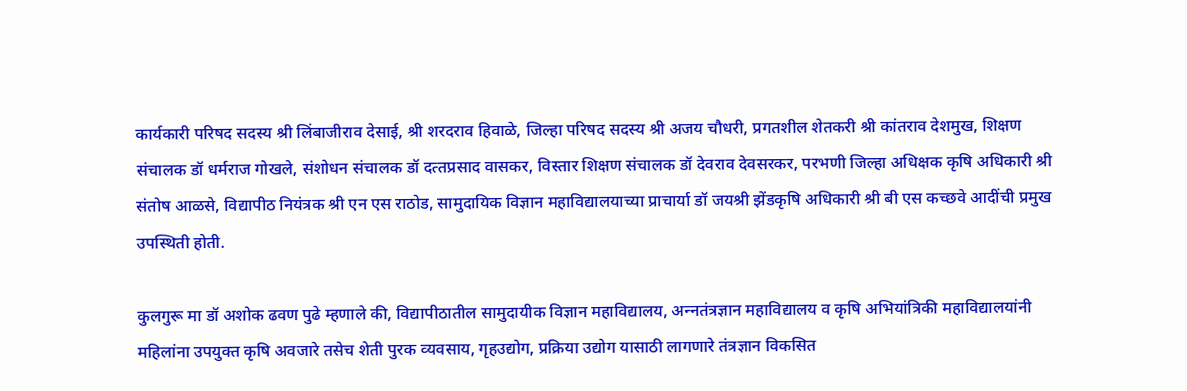कार्यकारी परिषद सदस्‍य श्री लिंबाजीराव देसाई, श्री शरदराव हिवाळे, जिल्‍हा परिषद सदस्‍य श्री अजय चौधरी, प्रगतशील शेतकरी श्री कांतराव देशमुख, शिक्षण संचालक डॉ धर्मराज गोखले, संशोधन संचालक डॉ दत्‍तप्रसाद वासकर, विस्‍तार शिक्षण संचालक डॉ देवराव देवसरकर, परभणी जिल्‍हा अधिक्षक कृषि अधिकारी श्री संतोष आळसे, विद्यापीठ नियंत्रक श्री एन एस राठोड, सामुदायिक विज्ञान महाविद्यालयाच्‍या प्राचार्या डॉ जयश्री झेंडकृषि अधिकारी श्री बी एस कच्छवे आदींची प्रमुख उपस्थिती होती.

कुलगुरू मा डॉ अशोक ढवण पुढे म्‍हणाले की, विद्यापीठातील सामुदायीक विज्ञान महाविद्यालय, अन्‍नतंत्रज्ञान महाविद्यालय व कृषि अभियांत्रिकी महाविद्यालयांनी महिलांना उपयुक्‍त कृषि अवजारे तसेच शेती पुरक व्‍यवसाय, गृहउद्योग, प्रक्रिया उद्योग यासाठी लागणारे तंत्रज्ञान विकसित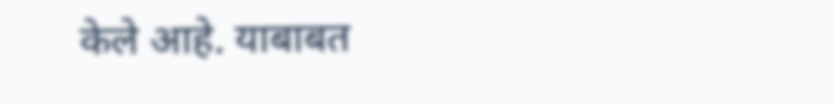केले आहे. याबाबत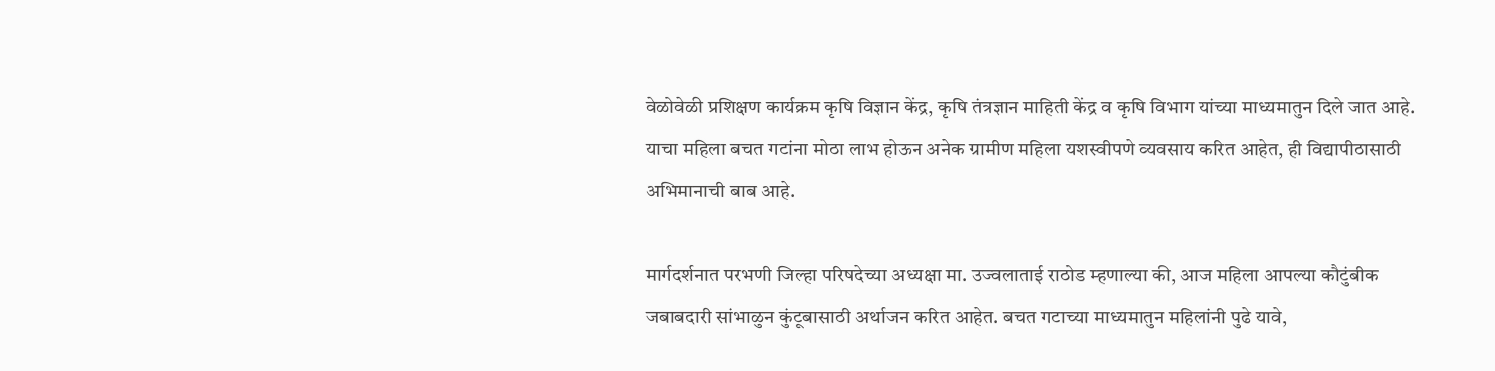वेळोवेळी प्रशिक्षण कार्यक्रम कृषि विज्ञान केंद्र, कृषि तंत्रज्ञान माहिती केंद्र व कृषि विभाग यांच्‍या माध्‍यमातुन दिले जात आहे. याचा महिला बचत गटांना मोठा लाभ होऊन अनेक ग्रामीण महिला यशस्‍वीपणे व्‍यवसाय करित आहेत, ही विद्यापीठासाठी अभिमानाची बाब आहे.

मार्गदर्शनात परभणी जिल्‍हा परिषदेच्‍या अध्‍यक्षा मा. उज्‍वलाताई राठोड म्‍हणाल्‍या की, आज महिला आपल्‍या कौटुंबीक जबाबदारी सांभाळुन कुंटूबासाठी अर्थाजन करित आहेत. बचत गटाच्‍या माध्‍यमातुन महिलांनी पुढे यावे,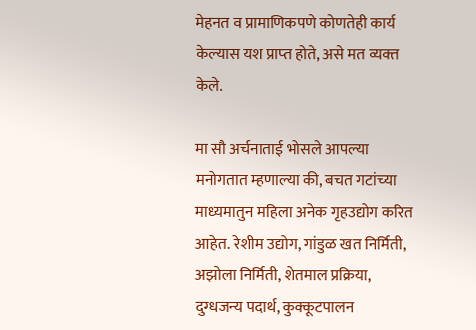मेहनत व प्रामाणिकपणे कोणतेही कार्य केल्‍यास यश प्राप्‍त होते, असे मत व्‍यक्‍त केले.

मा सौ अर्चनाताई भोसले आपल्‍या मनोगतात म्‍हणाल्‍या की, बचत गटांच्‍या माध्‍यमातुन महिला अनेक गृहउद्योग करित आहेत. रेशीम उद्योग, गांडुळ खत निर्मिती, अझोला निर्मिती, शेतमाल प्रक्रिया, दुग्‍धजन्‍य पदार्थ, कुक्‍कूटपालन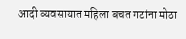आदी व्‍यवसायात महिला बचत गटांना मोठा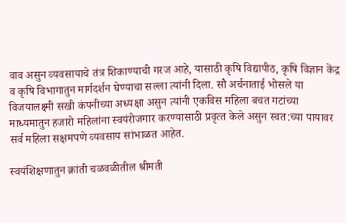वाव असुन व्‍यवसायाचे तंत्र शिकाण्‍याची गरज आहे, यासाठी कृषि विद्यापीठ, कृषि विज्ञान केंद्र व कृषि विभागातुन मार्गदर्शन घेण्‍याचा सल्‍ला त्‍यांनी दिला. सौ अर्चनाताई भोसले या विजयालक्ष्‍मी सखी कंपनीच्‍या अध्‍यक्षा असुन त्‍यांनी एकविस महिला बचत गटांच्‍या माध्‍यमातुन हजारो महिलांना स्‍वयंरोजगार करण्‍यासाठी प्रवृत्‍त केले असुन स्‍वत:च्‍या पायावर सर्व महिला सक्षमपणे व्‍यवसाय सांभाळत आहेत.

स्‍वयंशिक्षणातुन क्रांती चळवळीतील श्रीमती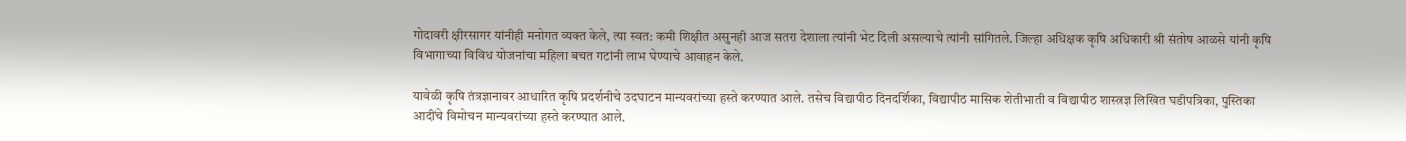गोदावरी क्षीरसागर यांनीही मनोगत व्‍यक्‍त केले, त्‍या स्‍वत: कमी शिक्षीत असुनही आज सतरा देशाला त्‍यांनी भेट दिली असल्‍याचे त्‍यांनी सांगितले. जिल्‍हा अधिक्षक कृषि अधिकारी श्री संतोष आळसे यांनी कृषि विभागाच्‍या विविध योजनांचा महिला बचत गटांनी लाभ घेण्‍याचे आवाहन केले.

यावेळी कृषि तंत्रज्ञानावर आधारित कृषि प्रदर्शनीचे उदघाटन मान्‍यवरांच्‍या हस्‍ते करण्‍यात आले. तसेच विद्यापीठ दिनदर्शिका, विद्यापीठ मासिक शेतीभाती व विद्यापीठ शास्‍त्रज्ञ लिखित घडीपत्रिका, पुस्तिका आदींचे विमोचन मान्‍यवरांच्‍या हस्‍ते करण्‍यात आले.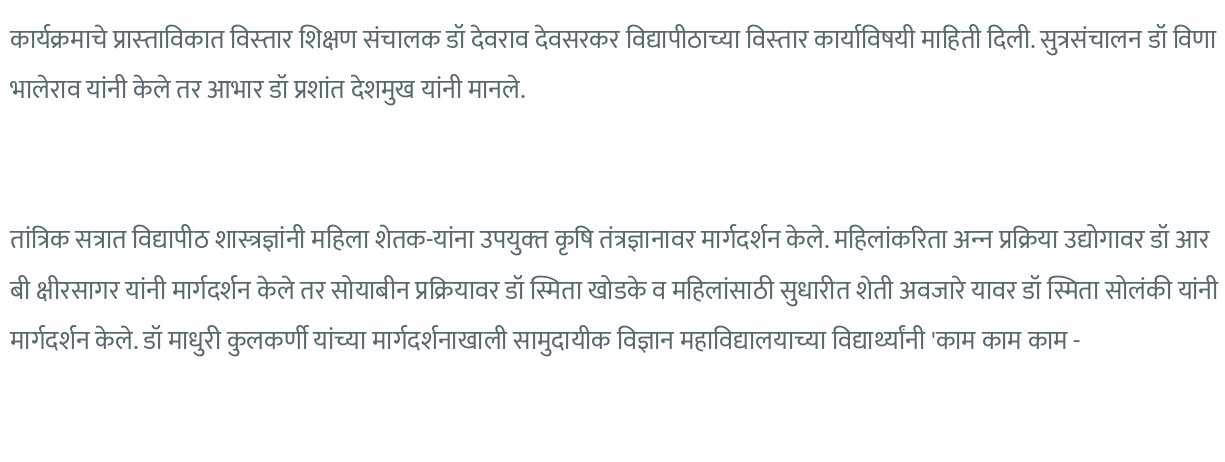कार्यक्रमाचे प्रास्‍ताविकात विस्‍तार शिक्षण संचालक डॉ देवराव देवसरकर विद्यापीठाच्‍या विस्‍तार कार्याविषयी माहिती दिली. सुत्रसंचालन डॉ विणा भालेराव यांनी केले तर आभार डॉ प्रशांत देशमुख यांनी मानले.


तांत्रिक सत्रात विद्यापीठ शास्‍त्रज्ञांनी महिला शेतक-यांना उपयुक्‍त कृषि तंत्रज्ञानावर मार्गदर्शन केले. महिलांकरिता अन्‍न प्रक्रिया उद्योगावर डॉ आर बी क्षीरसागर यांनी मार्गदर्शन केले तर सोयाबीन प्रक्रियावर डॉ स्मिता खोडके व महिलांसाठी सुधारीत शेती अवजारे यावर डॉ स्मिता सोलंकी यांनी मार्गदर्शन केले. डॉ माधुरी कुलकर्णी यांच्‍या मार्गदर्शनाखाली सामुदायीक विज्ञान महाविद्यालयाच्‍या विद्यार्थ्‍यांनी 'काम काम काम -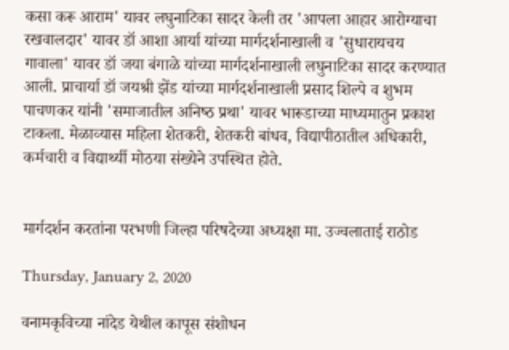कसा करू आराम' यावर लघुनाटिका सादर केली तर 'आपला आहार आरोग्‍याचा रखवालदार' यावर डॉ आशा आर्या यांच्‍या मार्गदर्शनाखाली व 'सुधारायचय गावाला' यावर डॉ जया बंगाळे यांच्‍या मार्गदर्शनाखाली लघुनाटिका सादर करण्‍यात आली. प्राचार्या डॉ जयश्री झेंड यांच्‍या मार्गदर्शनाखाली प्रसाद शिल्‍पे व शुभम पाचणकर यांनी 'समाजातील अनिष्‍ठ प्रथा' यावर भारूडाच्‍या माध्‍यमातुन प्रकाश टाकला. मेळाव्‍यास महिला शेतकरी, शेतकरी बांधव, विद्यापीठातील अधिकारी, कर्मचारी व विद्यार्थ्‍यी मोठया संख्‍येने उपस्थित होते.


मार्गदर्शन करतांना परभणी जिल्‍हा परिषदेच्‍या अध्‍यक्षा मा. उज्‍वलाताई राठोड

Thursday, January 2, 2020

वनामकृविच्‍या नांदेड येथील कापूस संशोधन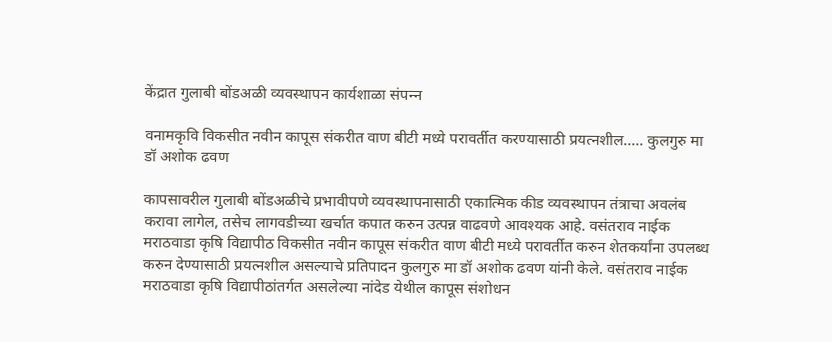केंद्रात गुलाबी बोंडअळी व्यवस्थापन कार्यशाळा संपन्‍न

वनामकृवि विकसीत नवीन कापूस संकरीत वाण बीटी मध्‍ये परावर्तीत करण्‍यासाठी प्रयत्‍नशील..... कुलगुरु मा डॉ अशोक ढवण

कापसावरील गुलाबी बोंडअळीचे प्रभावीपणे व्यवस्थापनासाठी एकात्मिक कीड व्यवस्थापन तंत्राचा अवलंब करावा लागेल, तसेच लागवडीच्‍या खर्चात कपात करुन उत्पन्न वाढवणे आवश्‍यक आहे. वसंतराव नाईक मराठवाडा कृषि विद्यापीठ विकसीत नवीन कापूस संकरीत वाण बीटी मध्‍ये परावर्तीत करुन शेतकर्यांना उपलब्ध करुन देण्‍यासाठी प्रयत्‍नशील असल्‍याचे प्रतिपादन कुलगुरु मा डॉ अशोक ढवण यांनी केले. वसंतराव नाईक मराठवाडा कृषि विद्यापीठांतर्गत असलेल्‍या नांदेड येथील कापूस संशोधन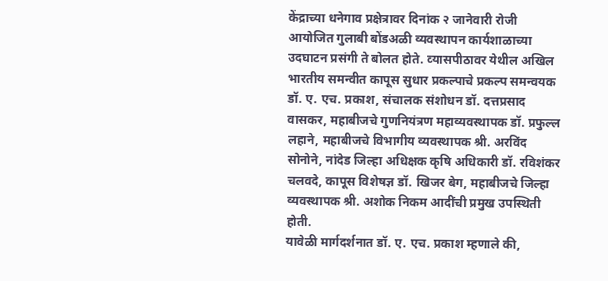केंद्राच्या धनेगाव प्रक्षेत्रावर दिनांक २ जानेवारी रोजी आयोजित गुलाबी बोंडअळी व्यवस्थापन कार्यशाळाच्‍या उदघाटन प्रसंगी ते बोलत होते. व्‍यासपीठावर येथील अखिल भारतीय समन्वीत कापूस सुधार प्रकल्पाचे प्रकल्‍प समन्वयक डॉ. ए. एच. प्रकाश, संचालक संशोधन डॉ. दत्तप्रसाद वासकर, महाबीजचे गुणनियंत्रण महाव्यवस्थापक डॉ. प्रफुल्ल लहाने, महाबीजचे विभागीय व्यवस्थापक श्री. अरविंद सोनोने, नांदेड जिल्हा अधिक्षक कृषि अधिकारी डॉ. रविशंकर चलवदे, कापूस विशेषज्ञ डॉ. खिजर बेग, महाबीजचे जिल्हा व्यवस्थापक श्री. अशोक निकम आदींची प्रमुख उपस्थिती होती.
यावेळी मार्गदर्शनात डॉ. ए. एच. प्रकाश म्‍हणाले की,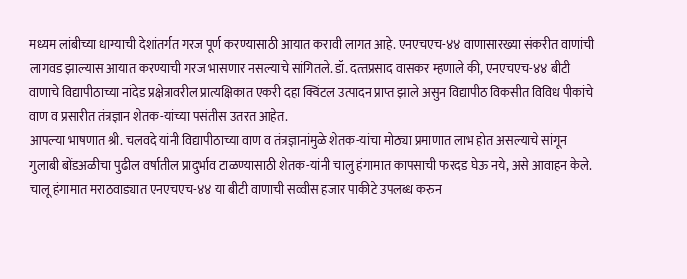मध्यम लांबीच्या धाग्याची देशांतर्गत गरज पूर्ण करण्यासाठी आयात करावी लागत आहे. एनएचएच-४४ वाणासारख्या संकरीत वाणांची लागवड झाल्यास आयात करण्याची गरज भासणार नसल्‍याचे सांगितले. डॉ. दत्‍तप्रसाद वासकर म्हणाले की, एनएचएच-४४ बीटी वाणाचे विद्यापीठाच्या नांदेड प्रक्षेत्रावरील प्रात्यक्षिकात एकरी दहा क्विंटल उत्पादन प्राप्त झाले असुन विद्यापीठ विकसीत विविध पीकांचे वाण व प्रसारीत तंत्रज्ञान शेतक-यांच्या पसंतीस उतरत आहेत.
आपल्‍या भाषणात श्री. चलवदे यांनी विद्यापीठाच्या वाण व तंत्रज्ञानांमुळे शेतक-यांचा मोठ्या प्रमाणात लाभ होत असल्याचे सांगून गुलाबी बोंडअळीचा पुढील वर्षातील प्रादुर्भाव टाळण्यासाठी शेतक-यांनी चालु हंगामात कापसाची फरदड घेऊ नये, असे आवाहन केले. चालू हंगामात मराठवाड्यात एनएचएच-४४ या बीटी वाणाची सव्वीस हजार पाकीटे उपलब्ध करुन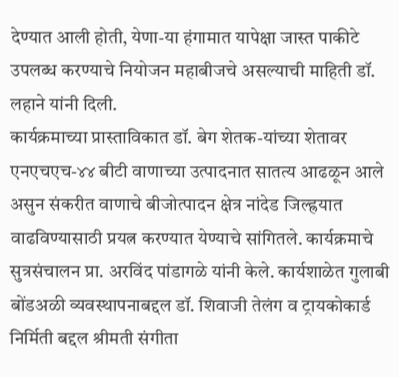देण्यात आली होती, येणा-या हंगामात यापेक्षा जास्त पाकीटे उपलब्ध करण्याचे नियोजन महाबीजचे असल्‍याची माहिती डॉ. लहाने यांनी दिली.
कार्यक्रमाच्या प्रास्ताविकात डॉ. बेग शेतक-यांच्या शेतावर एनएचएच-४४ बीटी वाणाच्या उत्पादनात सातत्य आढळून आले असुन संकरीत वाणाचे बीजोत्पादन क्षेत्र नांदेड जिल्ह्रयात वाढविण्यासाठी प्रयत्न करण्यात येण्‍याचे सांगितले. कार्यक्रमाचे सुत्रसंचालन प्रा. अरविंद पांडागळे यांनी केले. कार्यशाळेत गुलाबी बोंडअळी व्यवस्थापनाबद्दल डॉ. शिवाजी तेलंग व ट्रायकोकार्ड निर्मिती बद्दल श्रीमती संगीता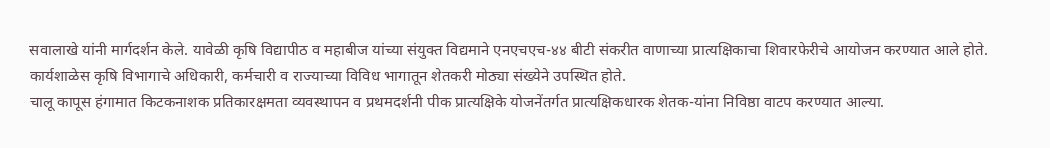सवालाखे यांनी मार्गदर्शन केले. यावेळी कृषि विद्यापीठ व महाबीज यांच्या संयुक्त विद्यमाने एनएचएच-४४ बीटी संकरीत वाणाच्या प्रात्यक्षिकाचा शिवारफेरीचे आयोजन करण्यात आले होते. कार्यशाळेस कृषि विभागाचे अधिकारी, कर्मचारी व राज्याच्या विविध भागातून शेतकरी मोठ्या संख्येने उपस्थित होते.
चालू कापूस हंगामात किटकनाशक प्रतिकारक्षमता व्यवस्थापन व प्रथमदर्शनी पीक प्रात्यक्षिके योजनेंतर्गत प्रात्यक्षिकधारक शेतक-यांना निविष्ठा वाटप करण्यात आल्‍या.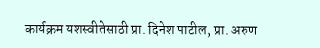कार्यक्रम यशस्वीतेसाठी प्रा. दिनेश पाटील, प्रा. अरुण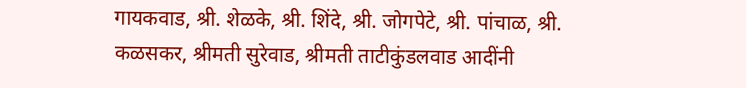गायकवाड, श्री. शेळके, श्री. शिंदे, श्री. जोगपेटे, श्री. पांचाळ, श्री. कळसकर, श्रीमती सुरेवाड, श्रीमती ताटीकुंडलवाड आदींनी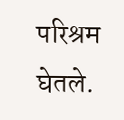परिश्रम घेतले.